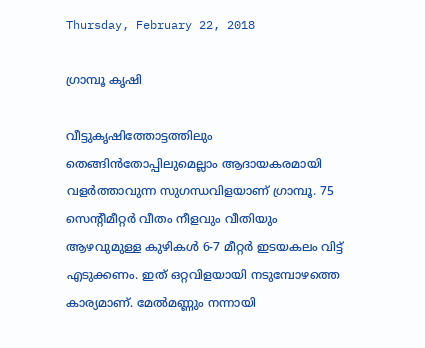Thursday, February 22, 2018

ഗ്രാമ്പൂ കൃഷി

വീട്ടുകൃഷിത്തോട്ടത്തിലും തെങ്ങിന്‍തോപ്പിലുമെല്ലാം ആദായകരമായി വളര്‍ത്താവുന്ന സുഗന്ധവിളയാണ് ഗ്രാമ്പൂ. 75 സെന്റീമീറ്റര്‍ വീതം നീളവും വീതിയും ആഴവുമുള്ള കുഴികള്‍ 6-7 മീറ്റര്‍ ഇടയകലം വിട്ട് എടുക്കണം. ഇത് ഒറ്റവിളയായി നടുമ്പോഴത്തെ കാര്യമാണ്. മേല്‍മണ്ണും നന്നായി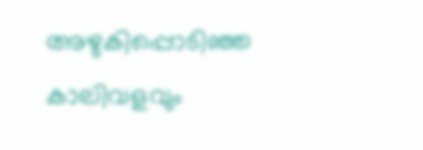അഴുകിപ്പൊടിഞ്ഞ കാലിവളവും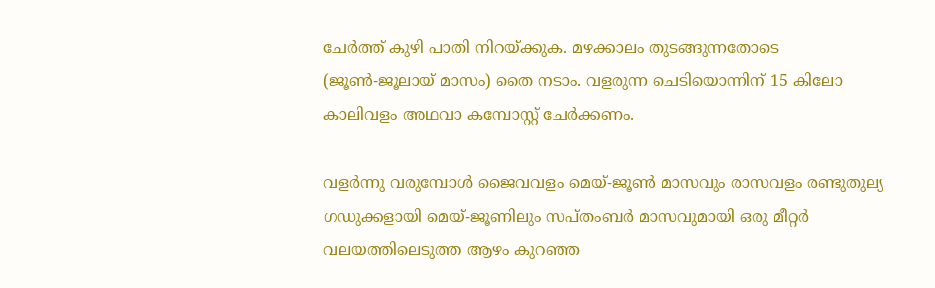ചേര്‍ത്ത് കുഴി പാതി നിറയ്ക്കുക. മഴക്കാലം തുടങ്ങുന്നതോടെ (ജൂണ്‍-ജൂലായ് മാസം) തൈ നടാം. വളരുന്ന ചെടിയൊന്നിന് 15 കിലോ കാലിവളം അഥവാ കമ്പോസ്റ്റ് ചേര്‍ക്കണം.

വളര്‍ന്നു വരുമ്പോള്‍ ജൈവവളം മെയ്-ജൂണ്‍ മാസവും രാസവളം രണ്ടുതുല്യ ഗഡുക്കളായി മെയ്-ജൂണിലും സപ്തംബര്‍ മാസവുമായി ഒരു മീറ്റര്‍ വലയത്തിലെടുത്ത ആഴം കുറഞ്ഞ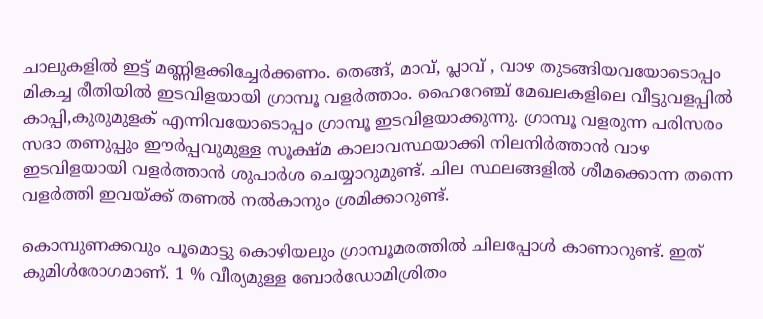ചാലുകളില്‍ ഇട്ട് മണ്ണിളക്കിച്ചേര്‍ക്കണം. തെങ്ങ്, മാവ്, പ്ലാവ് , വാഴ തുടങ്ങിയവയോടൊപ്പം മികച്ച രീതിയില്‍ ഇടവിളയായി ഗ്രാമ്പൂ വളര്‍ത്താം. ഹൈറേഞ്ച് മേഖലകളിലെ വീട്ടുവളപ്പില്‍ കാപ്പി,കുരുമുളക് എന്നിവയോടൊപ്പം ഗ്രാമ്പൂ ഇടവിളയാക്കുന്നു. ഗ്രാമ്പൂ വളരുന്ന പരിസരം സദാ തണുപ്പും ഈര്‍പ്പവുമുള്ള സൂക്ഷ്മ കാലാവസ്ഥയാക്കി നിലനിര്‍ത്താന്‍ വാഴ ഇടവിളയായി വളര്‍ത്താന്‍ ശുപാര്‍ശ ചെയ്യാറുമുണ്ട്. ചില സ്ഥലങ്ങളില്‍ ശീമക്കൊന്ന തന്നെ വളര്‍ത്തി ഇവയ്ക്ക് തണല്‍ നല്‍കാനും ശ്രമിക്കാറുണ്ട്.

കൊമ്പുണക്കവും പൂമൊട്ടു കൊഴിയലും ഗ്രാമ്പൂമരത്തില്‍ ചിലപ്പോള്‍ കാണാറുണ്ട്. ഇത് കുമിള്‍രോഗമാണ്. 1 % വീര്യമുള്ള ബോര്‍ഡോമിശ്രിതം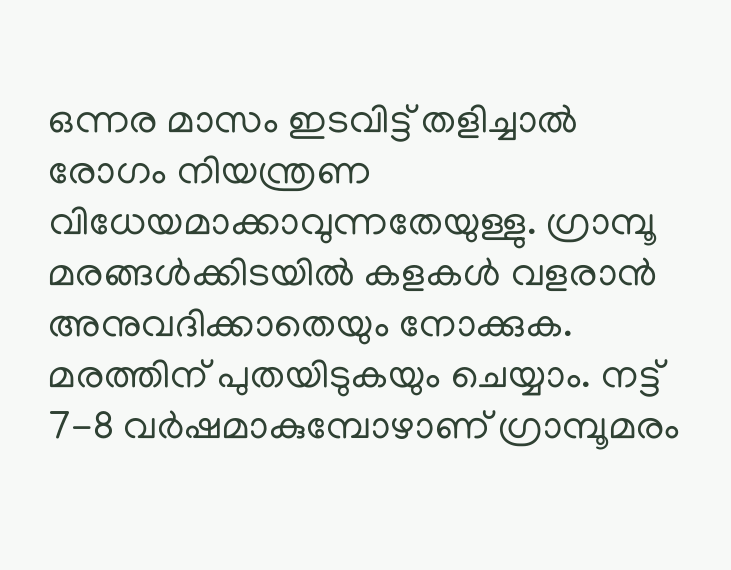ഒന്നര മാസം ഇടവിട്ട് തളിച്ചാല്‍ രോഗം നിയന്ത്രണ വിധേയമാക്കാവുന്നതേയുള്ളു. ഗ്രാമ്പൂ മരങ്ങള്‍ക്കിടയില്‍ കളകള്‍ വളരാന്‍ അനുവദിക്കാതെയും നോക്കുക. മരത്തിന് പുതയിടുകയും ചെയ്യാം. നട്ട് 7-8 വര്‍ഷമാകുമ്പോഴാണ് ഗ്രാമ്പൂമരം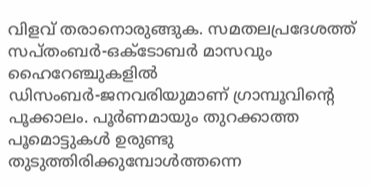വിളവ് തരാനൊരുങ്ങുക. സമതലപ്രദേശത്ത് സപ്തംബര്‍-ഒക്ടോബര്‍ മാസവും ഹൈറേഞ്ചുകളില്‍ ഡിസംബര്‍-ജനവരിയുമാണ് ഗ്രാമ്പൂവിന്റെ പൂക്കാലം. പൂര്‍ണമായും തുറക്കാത്ത പൂമൊട്ടുകള്‍ ഉരുണ്ടു തുടുത്തിരിക്കുമ്പോള്‍ത്തന്നെ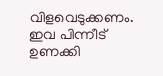വിളവെടുക്കണം. ഇവ പിന്നീട് ഉണക്കി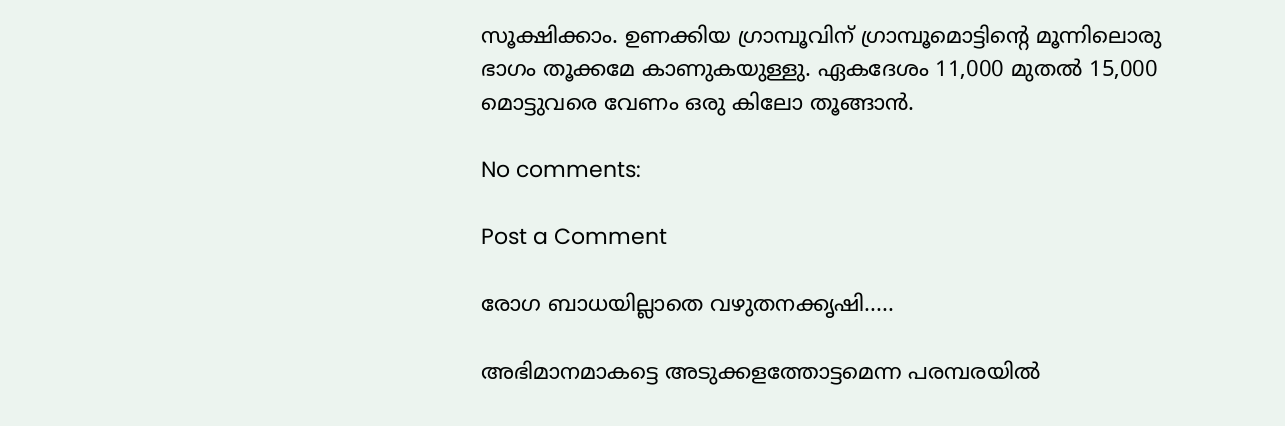സൂക്ഷിക്കാം. ഉണക്കിയ ഗ്രാമ്പൂവിന് ഗ്രാമ്പൂമൊട്ടിന്റെ മൂന്നിലൊരു ഭാഗം തൂക്കമേ കാണുകയുള്ളു. ഏകദേശം 11,000 മുതല്‍ 15,000 മൊട്ടുവരെ വേണം ഒരു കിലോ തൂങ്ങാന്‍.

No comments:

Post a Comment

രോഗ ബാധയില്ലാതെ വഴുതനക്കൃഷി.....

അഭിമാനമാകട്ടെ അടുക്കളത്തോട്ടമെന്ന പരമ്പരയില്‍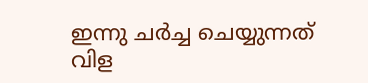ഇന്നു ചര്‍ച്ച ചെയ്യുന്നത് വിള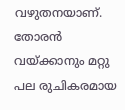വഴുതനയാണ്. തോരന്‍ വയ്ക്കാനും മറ്റു പല രുചികരമായ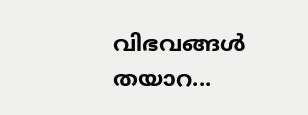വിഭവങ്ങള്‍ തയാറ...